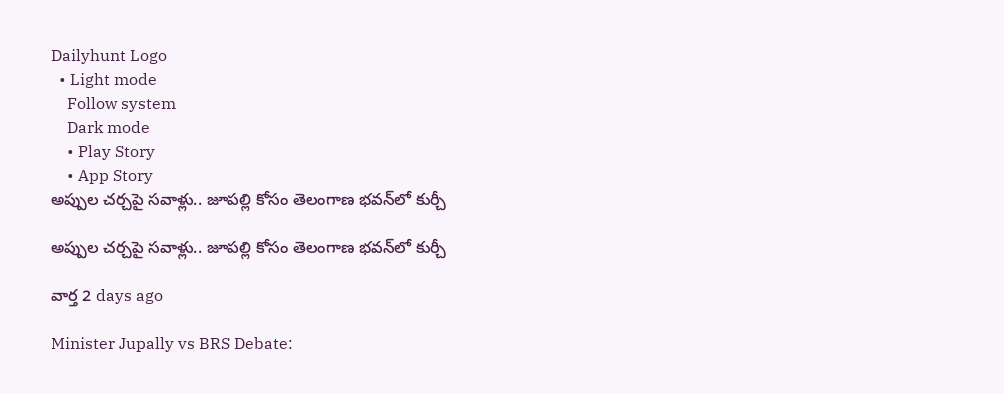Dailyhunt Logo
  • Light mode
    Follow system
    Dark mode
    • Play Story
    • App Story
అప్పుల చర్చపై సవాళ్లు.. జూపల్లి కోసం తెలంగాణ భవన్‌లో కుర్చీ

అప్పుల చర్చపై సవాళ్లు.. జూపల్లి కోసం తెలంగాణ భవన్‌లో కుర్చీ

వార్త 2 days ago

Minister Jupally vs BRS Debate: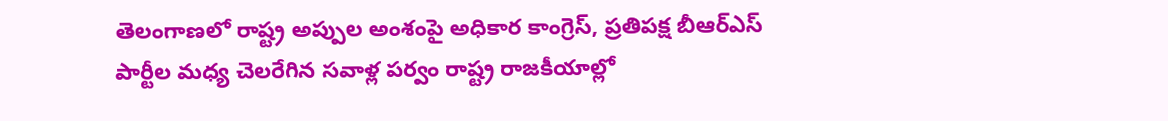తెలంగాణలో రాష్ట్ర అప్పుల అంశంపై అధికార కాంగ్రెస్, ప్రతిపక్ష బీఆర్ఎస్ పార్టీల మధ్య చెలరేగిన సవాళ్ల పర్వం రాష్ట్ర రాజకీయాల్లో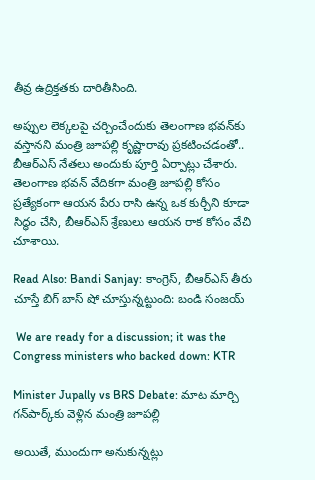తీవ్ర ఉద్రిక్తతకు దారితీసింది.

అప్పుల లెక్కలపై చర్చించేందుకు తెలంగాణ భవన్‌కు వస్తానని మంత్రి జూపల్లి కృష్ణారావు ప్రకటించడంతో.. బీఆర్ఎస్ నేతలు అందుకు పూర్తి ఏర్పాట్లు చేశారు. తెలంగాణ భవన్‌ వేదికగా మంత్రి జూపల్లి కోసం ప్రత్యేకంగా ఆయన పేరు రాసి ఉన్న ఒక కుర్చీని కూడా సిద్ధం చేసి, బీఆర్ఎస్ శ్రేణులు ఆయన రాక కోసం వేచి చూశాయి.

Read Also: Bandi Sanjay: కాంగ్రెస్, బీఆర్ఎస్ తీరు చూస్తే బిగ్ బాస్ షో చూస్తున్నట్టుంది: బండి సంజయ్

 We are ready for a discussion; it was the Congress ministers who backed down: KTR

Minister Jupally vs BRS Debate: మాట మార్చి గన్‌పార్క్‌కు వెళ్లిన మంత్రి జూపల్లి

అయితే, ముందుగా అనుకున్నట్లు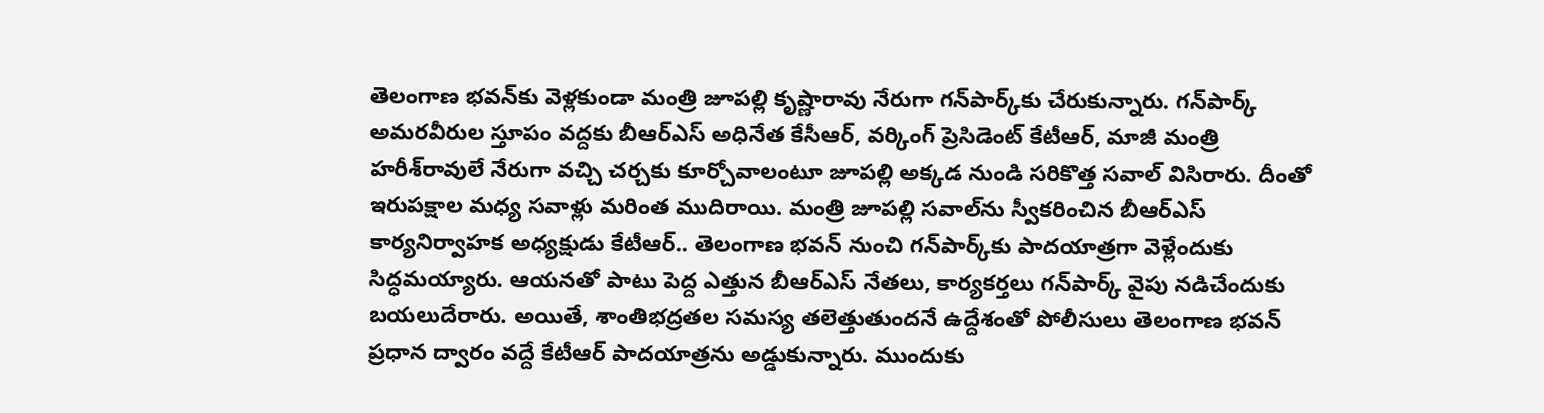తెలంగాణ భవన్‌కు వెళ్లకుండా మంత్రి జూపల్లి కృష్ణారావు నేరుగా గన్‌పార్క్‌కు చేరుకున్నారు. గన్‌పార్క్ అమరవీరుల స్తూపం వద్దకు బీఆర్ఎస్ అధినేత కేసీఆర్, వర్కింగ్ ప్రెసిడెంట్ కేటీఆర్, మాజీ మంత్రి హరీశ్‌రావులే నేరుగా వచ్చి చర్చకు కూర్చోవాలంటూ జూపల్లి అక్కడ నుండి సరికొత్త సవాల్ విసిరారు. దీంతో ఇరుపక్షాల మధ్య సవాళ్లు మరింత ముదిరాయి. మంత్రి జూపల్లి సవాల్‌ను స్వీకరించిన బీఆర్ఎస్ కార్యనిర్వాహక అధ్యక్షుడు కేటీఆర్.. తెలంగాణ భవన్ నుంచి గన్‌పార్క్‌కు పాదయాత్రగా వెళ్లేందుకు సిద్ధమయ్యారు. ఆయనతో పాటు పెద్ద ఎత్తున బీఆర్ఎస్ నేతలు, కార్యకర్తలు గన్‌పార్క్‌ వైపు నడిచేందుకు బయలుదేరారు. అయితే, శాంతిభద్రతల సమస్య తలెత్తుతుందనే ఉద్దేశంతో పోలీసులు తెలంగాణ భవన్ ప్రధాన ద్వారం వద్దే కేటీఆర్ పాదయాత్రను అడ్డుకున్నారు. ముందుకు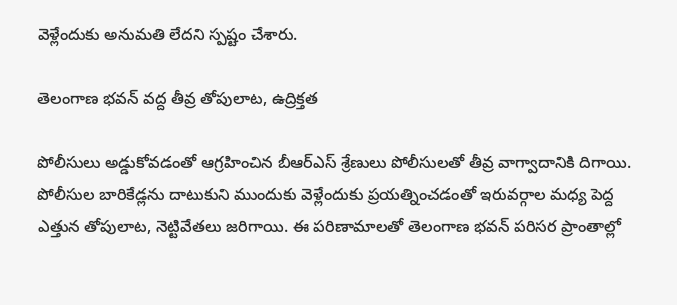వెళ్లేందుకు అనుమతి లేదని స్పష్టం చేశారు.

తెలంగాణ భవన్ వద్ద తీవ్ర తోపులాట, ఉద్రిక్తత

పోలీసులు అడ్డుకోవడంతో ఆగ్రహించిన బీఆర్ఎస్ శ్రేణులు పోలీసులతో తీవ్ర వాగ్వాదానికి దిగాయి. పోలీసుల బారికేడ్లను దాటుకుని ముందుకు వెళ్లేందుకు ప్రయత్నించడంతో ఇరువర్గాల మధ్య పెద్ద ఎత్తున తోపులాట, నెట్టివేతలు జరిగాయి. ఈ పరిణామాలతో తెలంగాణ భవన్ పరిసర ప్రాంతాల్లో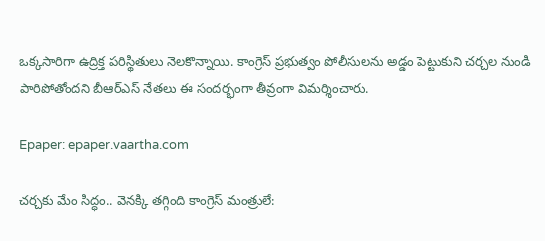ఒక్కసారిగా ఉద్రిక్త పరిస్థితులు నెలకొన్నాయి. కాంగ్రెస్ ప్రభుత్వం పోలీసులను అడ్డం పెట్టుకుని చర్చల నుండి పారిపోతోందని బీఆర్ఎస్ నేతలు ఈ సందర్భంగా తీవ్రంగా విమర్శించారు.

Epaper: epaper.vaartha.com

చర్చకు మేం సిద్ధం.. వెనక్కి తగ్గింది కాంగ్రెస్ మంత్రులే: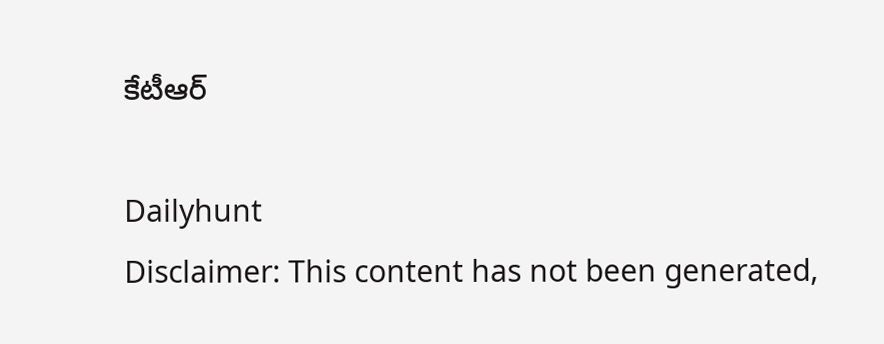కేటీఆర్

Dailyhunt
Disclaimer: This content has not been generated,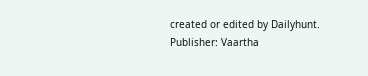created or edited by Dailyhunt. Publisher: Vaartha